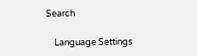Search

    Language Settings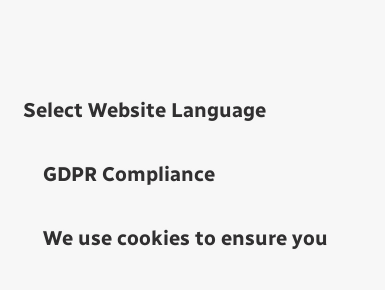Select Website Language

    GDPR Compliance

    We use cookies to ensure you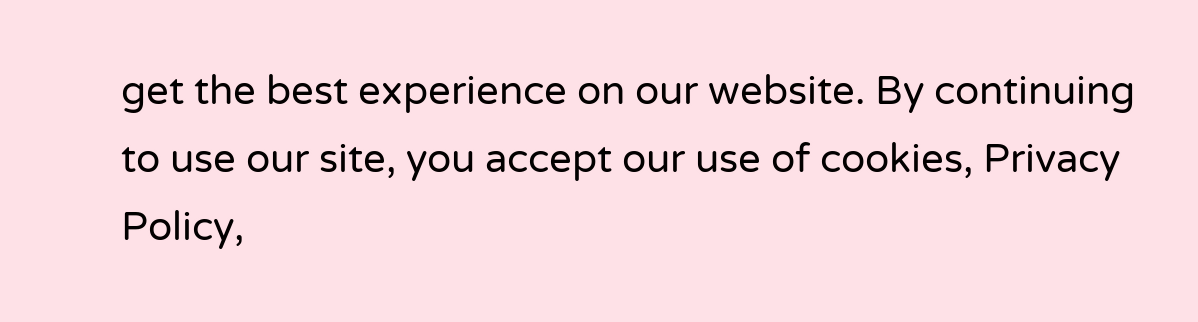get the best experience on our website. By continuing to use our site, you accept our use of cookies, Privacy Policy,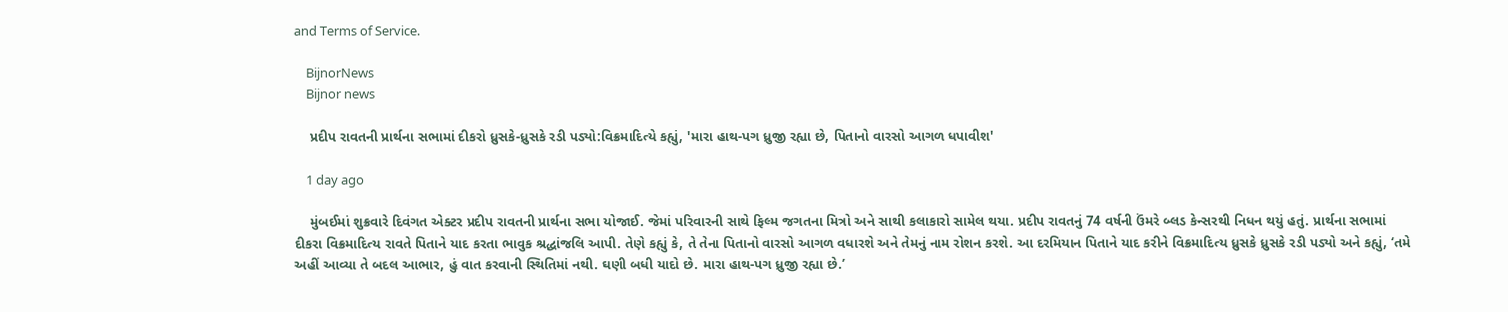and Terms of Service.

    BijnorNews
    Bijnor news

    પ્રદીપ રાવતની પ્રાર્થના સભામાં દીકરો ધ્રુસકે-ધ્રુસકે રડી પડ્યો:વિક્રમાદિત્યે કહ્યું, 'મારા હાથ-પગ ધ્રુજી રહ્યા છે, પિતાનો વારસો આગળ ધપાવીશ'

    1 day ago

    મુંબઈમાં શુક્રવારે દિવંગત એક્ટર પ્રદીપ રાવતની પ્રાર્થના સભા યોજાઈ. જેમાં પરિવારની સાથે ફિલ્મ જગતના મિત્રો અને સાથી કલાકારો સામેલ થયા. પ્રદીપ રાવતનું 74 વર્ષની ઉંમરે બ્લડ કેન્સરથી નિધન થયું હતું. પ્રાર્થના સભામાં દીકરા વિક્રમાદિત્ય રાવતે પિતાને યાદ કરતા ભાવુક શ્રદ્ધાંજલિ આપી. તેણે કહ્યું કે, તે તેના પિતાનો વારસો આગળ વધારશે અને તેમનું નામ રોશન કરશે. આ દરમિયાન પિતાને યાદ કરીને વિક્રમાદિત્ય ધ્રુસકે ધ્રુસકે રડી પડ્યો અને કહ્યું, ‘તમે અહીં આવ્યા તે બદલ આભાર, હું વાત કરવાની સ્થિતિમાં નથી. ઘણી બધી યાદો છે. મારા હાથ-પગ ધ્રુજી રહ્યા છે.’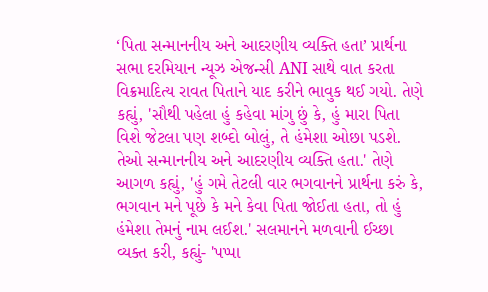‘પિતા સન્માનનીય અને આદરણીય વ્યક્તિ હતા’ પ્રાર્થના સભા દરમિયાન ન્યૂઝ એજન્સી ANI સાથે વાત કરતા વિક્રમાદિત્ય રાવત પિતાને યાદ કરીને ભાવુક થઈ ગયો. તેણે કહ્યું, 'સૌથી પહેલા હું કહેવા માંગુ છું કે, હું મારા પિતા વિશે જેટલા પણ શબ્દો બોલું, તે હંમેશા ઓછા પડશે. તેઓ સન્માનનીય અને આદરણીય વ્યક્તિ હતા.' તેણે આગળ કહ્યું, 'હું ગમે તેટલી વાર ભગવાનને પ્રાર્થના કરું કે, ભગવાન મને પૂછે કે મને કેવા પિતા જોઈતા હતા, તો હું હંમેશા તેમનું નામ લઈશ.' સલમાનને મળવાની ઈચ્છા વ્યક્ત કરી, કહ્યું- 'પપ્પા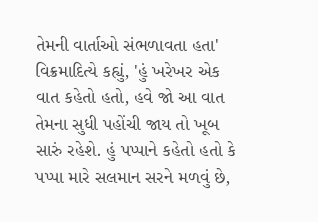તેમની વાર્તાઓ સંભળાવતા હતા' વિક્રમાદિત્યે કહ્યું, 'હું ખરેખર એક વાત કહેતો હતો, હવે જો આ વાત તેમના સુધી પહોંચી જાય તો ખૂબ સારું રહેશે. હું પપ્પાને કહેતો હતો કે પપ્પા મારે સલમાન સરને મળવું છે,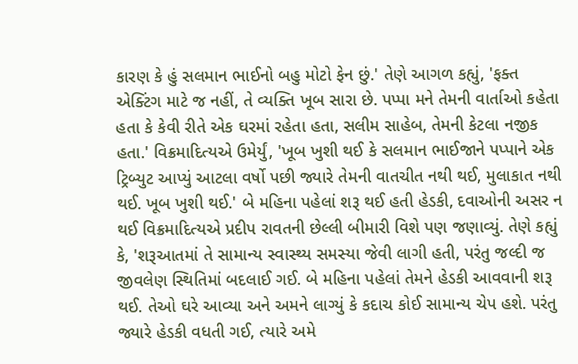કારણ કે હું સલમાન ભાઈનો બહુ મોટો ફેન છું.' તેણે આગળ કહ્યું, 'ફક્ત એક્ટિંગ માટે જ નહીં, તે વ્યક્તિ ખૂબ સારા છે. પપ્પા મને તેમની વાર્તાઓ કહેતા હતા કે કેવી રીતે એક ઘરમાં રહેતા હતા, સલીમ સાહેબ, તેમની કેટલા નજીક હતા.' વિક્રમાદિત્યએ ઉમેર્યું, 'ખૂબ ખુશી થઈ કે સલમાન ભાઈજાને પપ્પાને એક ટ્રિબ્યુટ આપ્યું આટલા વર્ષો પછી જ્યારે તેમની વાતચીત નથી થઈ, મુલાકાત નથી થઈ. ખૂબ ખુશી થઈ.' બે મહિના પહેલાં શરૂ થઈ હતી હેડકી, દવાઓની અસર ન થઈ વિક્રમાદિત્યએ પ્રદીપ રાવતની છેલ્લી બીમારી વિશે પણ જણાવ્યું. તેણે કહ્યું કે, 'શરૂઆતમાં તે સામાન્ય સ્વાસ્થ્ય સમસ્યા જેવી લાગી હતી, પરંતુ જલ્દી જ જીવલેણ સ્થિતિમાં બદલાઈ ગઈ. બે મહિના પહેલાં તેમને હેડકી આવવાની શરૂ થઈ. તેઓ ઘરે આવ્યા અને અમને લાગ્યું કે કદાચ કોઈ સામાન્ય ચેપ હશે. પરંતુ જ્યારે હેડકી વધતી ગઈ, ત્યારે અમે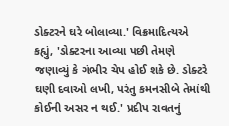ડોક્ટરને ઘરે બોલાવ્યા.' વિક્રમાદિત્યએ કહ્યું, 'ડોક્ટરના આવ્યા પછી તેમણે જણાવ્યું કે ગંભીર ચેપ હોઈ શકે છે. ડોક્ટરે ઘણી દવાઓ લખી, પરંતુ કમનસીબે તેમાંથી કોઈની અસર ન થઈ.' પ્રદીપ રાવતનું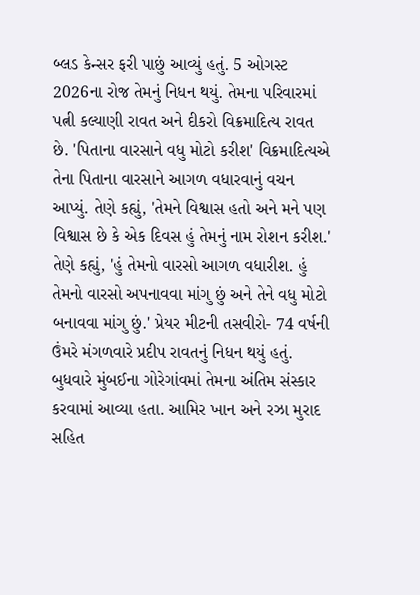બ્લડ કેન્સર ફરી પાછું આવ્યું હતું. 5 ઓગસ્ટ 2026ના રોજ તેમનું નિધન થયું. તેમના પરિવારમાં પત્ની કલ્યાણી રાવત અને દીકરો વિક્રમાદિત્ય રાવત છે. 'પિતાના વારસાને વધુ મોટો કરીશ' વિક્રમાદિત્યએ તેના પિતાના વારસાને આગળ વધારવાનું વચન આપ્યું. તેણે કહ્યું, 'તેમને વિશ્વાસ હતો અને મને પણ વિશ્વાસ છે કે એક દિવસ હું તેમનું નામ રોશન કરીશ.' તેણે કહ્યું, 'હું તેમનો વારસો આગળ વધારીશ. હું તેમનો વારસો અપનાવવા માંગુ છું અને તેને વધુ મોટો બનાવવા માંગુ છું.' પ્રેયર મીટની તસવીરો- 74 વર્ષની ઉંમરે મંગળવારે પ્રદીપ રાવતનું નિધન થયું હતું. બુધવારે મુંબઈના ગોરેગાંવમાં તેમના અંતિમ સંસ્કાર કરવામાં આવ્યા હતા. આમિર ખાન અને રઝા મુરાદ સહિત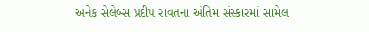અનેક સેલેબ્સ પ્રદીપ રાવતના અંતિમ સંસ્કારમાં સામેલ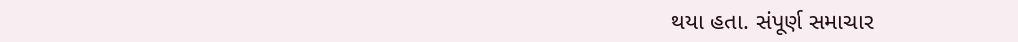થયા હતા. સંપૂર્ણ સમાચાર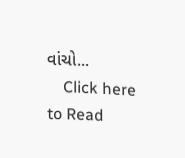વાંચો...
    Click here to Read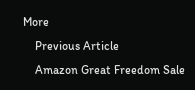More
    Previous Article
    Amazon Great Freedom Sale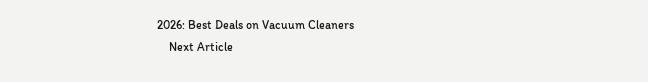2026: Best Deals on Vacuum Cleaners
    Next Article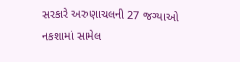સરકારે અરુણાચલની 27 જગ્યાઓ નકશામાં સામેલ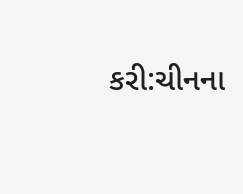કરી:ચીનના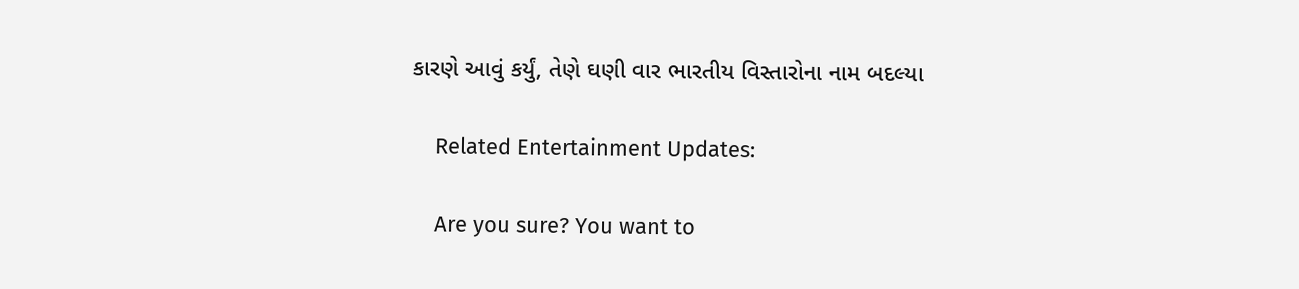કારણે આવું કર્યું, તેણે ઘણી વાર ભારતીય વિસ્તારોના નામ બદલ્યા

    Related Entertainment Updates:

    Are you sure? You want to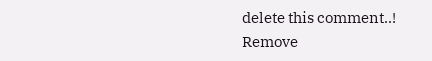delete this comment..! Remove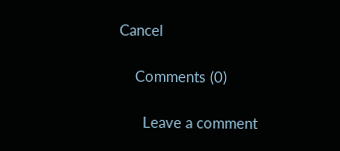Cancel

    Comments (0)

      Leave a comment